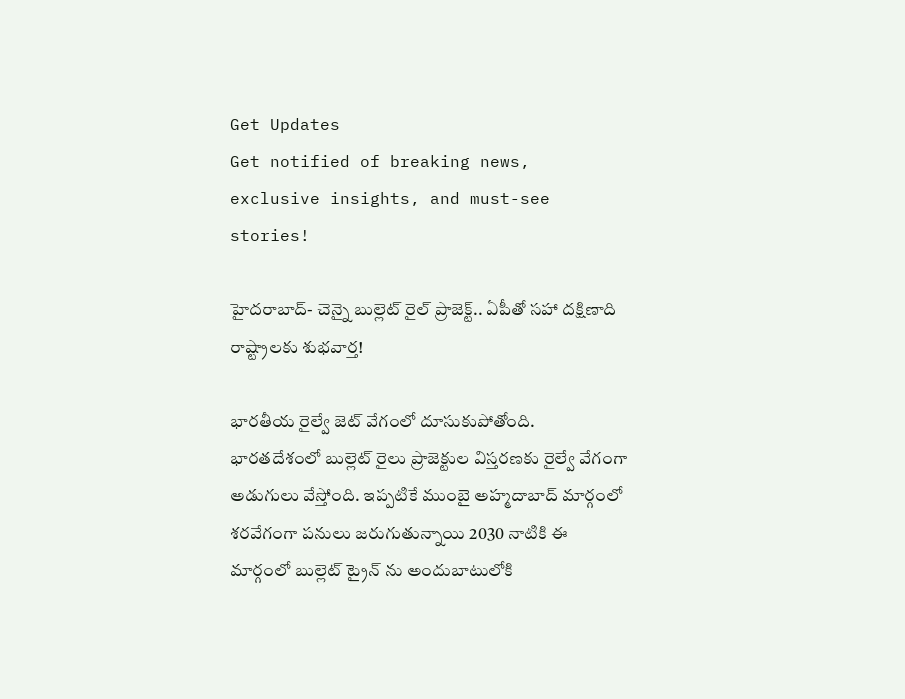Get Updates
Get notified of breaking news, exclusive insights, and must-see stories!

హైదరాబాద్- చెన్నై బుల్లెట్ రైల్ ప్రాజెక్ట్.. ఏపీతో సహా దక్షిణాది రాష్ట్రాలకు శుభవార్త!

భారతీయ రైల్వే జెట్ వేగంలో దూసుకుపోతోంది. భారతదేశంలో బుల్లెట్ రైలు ప్రాజెక్టుల విస్తరణకు రైల్వే వేగంగా అడుగులు వేస్తోంది. ఇప్పటికే ముంబై అహ్మదాబాద్ మార్గంలో శరవేగంగా పనులు జరుగుతున్నాయి 2030 నాటికి ఈ మార్గంలో బుల్లెట్ ట్రైన్ ను అందుబాటులోకి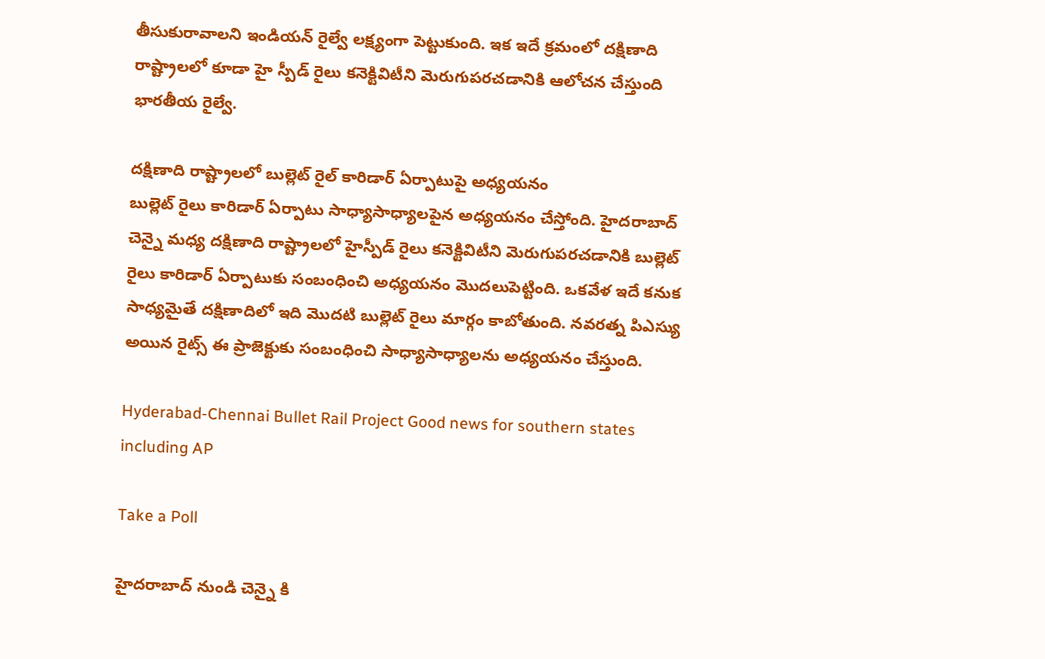తీసుకురావాలని ఇండియన్ రైల్వే లక్ష్యంగా పెట్టుకుంది. ఇక ఇదే క్రమంలో దక్షిణాది రాష్ట్రాలలో కూడా హై స్పీడ్ రైలు కనెక్టివిటీని మెరుగుపరచడానికి ఆలోచన చేస్తుంది భారతీయ రైల్వే.

దక్షిణాది రాష్ట్రాలలో బుల్లెట్ రైల్ కారిడార్ ఏర్పాటుపై అధ్యయనం
బుల్లెట్ రైలు కారిడార్ ఏర్పాటు సాధ్యాసాధ్యాలపైన అధ్యయనం చేస్తోంది. హైదరాబాద్ చెన్నై మధ్య దక్షిణాది రాష్ట్రాలలో హైస్పీడ్ రైలు కనెక్టివిటీని మెరుగుపరచడానికి బుల్లెట్ రైలు కారిడార్ ఏర్పాటుకు సంబంధించి అధ్యయనం మొదలుపెట్టింది. ఒకవేళ ఇదే కనుక సాధ్యమైతే దక్షిణాదిలో ఇది మొదటి బుల్లెట్ రైలు మార్గం కాబోతుంది. నవరత్న పిఎస్యు అయిన రైట్స్ ఈ ప్రాజెక్టుకు సంబంధించి సాధ్యాసాధ్యాలను అధ్యయనం చేస్తుంది.

Hyderabad-Chennai Bullet Rail Project Good news for southern states including AP

Take a Poll

హైదరాబాద్ నుండి చెన్నై కి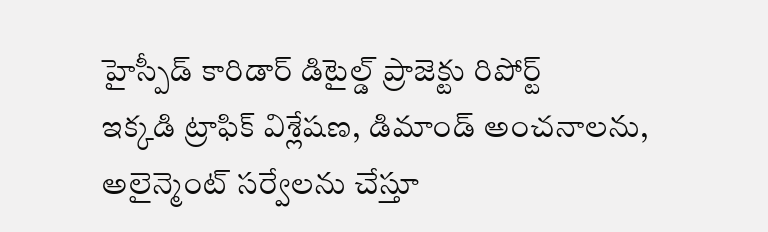హైస్పీడ్ కారిడార్ డిటైల్డ్ ప్రాజెక్టు రిపోర్ట్
ఇక్కడి ట్రాఫిక్ విశ్లేషణ, డిమాండ్ అంచనాలను, అలైన్మెంట్ సర్వేలను చేస్తూ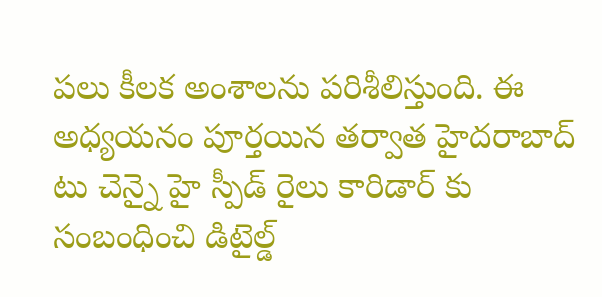పలు కీలక అంశాలను పరిశీలిస్తుంది. ఈ అధ్యయనం పూర్తయిన తర్వాత హైదరాబాద్ టు చెన్నై హై స్పీడ్ రైలు కారిడార్ కు సంబంధించి డిటైల్డ్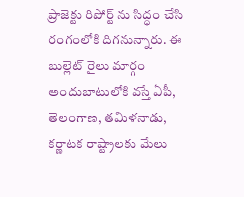ప్రాజెక్టు రిపోర్ట్ ను సిద్ధం చేసి రంగంలోకి దిగనున్నారు. ఈ బుల్లెట్ రైలు మార్గం అందుబాటులోకి వస్తే ఏపీ, తెలంగాణ, తమిళనాడు, కర్ణాటక రాష్ట్రాలకు మేలు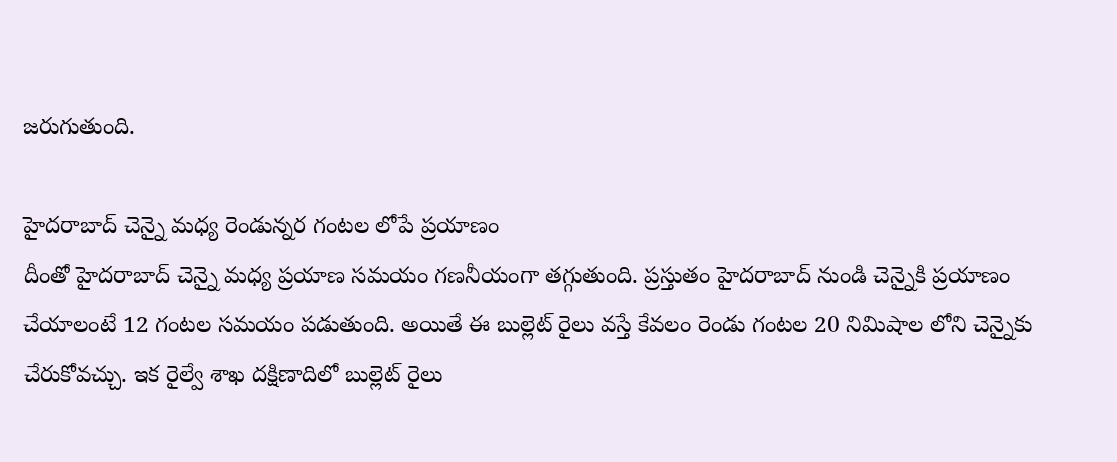జరుగుతుంది.

హైదరాబాద్ చెన్నై మధ్య రెండున్నర గంటల లోపే ప్రయాణం
దీంతో హైదరాబాద్ చెన్నై మధ్య ప్రయాణ సమయం గణనీయంగా తగ్గుతుంది. ప్రస్తుతం హైదరాబాద్ నుండి చెన్నైకి ప్రయాణం చేయాలంటే 12 గంటల సమయం పడుతుంది. అయితే ఈ బుల్లెట్ రైలు వస్తే కేవలం రెండు గంటల 20 నిమిషాల లోని చెన్నైకు చేరుకోవచ్చు. ఇక రైల్వే శాఖ దక్షిణాదిలో బుల్లెట్ రైలు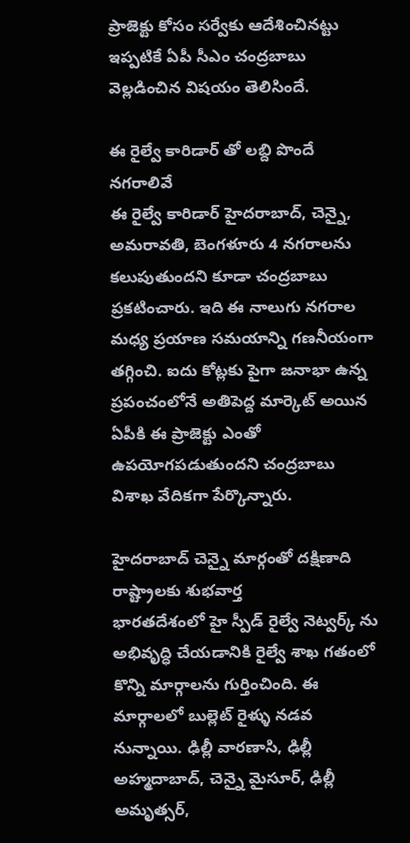ప్రాజెక్టు కోసం సర్వేకు ఆదేశించినట్టు ఇప్పటికే ఏపీ సీఎం చంద్రబాబు వెల్లడించిన విషయం తెలిసిందే.

ఈ రైల్వే కారిడార్ తో లబ్ది పొందే నగరాలివే
ఈ రైల్వే కారిడార్ హైదరాబాద్, చెన్నై, అమరావతి, బెంగళూరు 4 నగరాలను కలుపుతుందని కూడా చంద్రబాబు ప్రకటించారు. ఇది ఈ నాలుగు నగరాల మధ్య ప్రయాణ సమయాన్ని గణనీయంగా తగ్గించి. ఐదు కోట్లకు పైగా జనాభా ఉన్న ప్రపంచంలోనే అతిపెద్ద మార్కెట్ అయిన ఏపీకి ఈ ప్రాజెక్టు ఎంతో ఉపయోగపడుతుందని చంద్రబాబు విశాఖ వేదికగా పేర్కొన్నారు.

హైదరాబాద్ చెన్నై మార్గంతో దక్షిణాది రాష్ట్రాలకు శుభవార్త
భారతదేశంలో హై స్పీడ్ రైల్వే నెట్వర్క్ ను అభివృద్ధి చేయడానికి రైల్వే శాఖ గతంలో కొన్ని మార్గాలను గుర్తించింది. ఈ మార్గాలలో బుల్లెట్ రైళ్ళు నడవ నున్నాయి. ఢిల్లీ వారణాసి, ఢిల్లీ అహ్మదాబాద్, చెన్నై మైసూర్, ఢిల్లీ అమృత్సర్,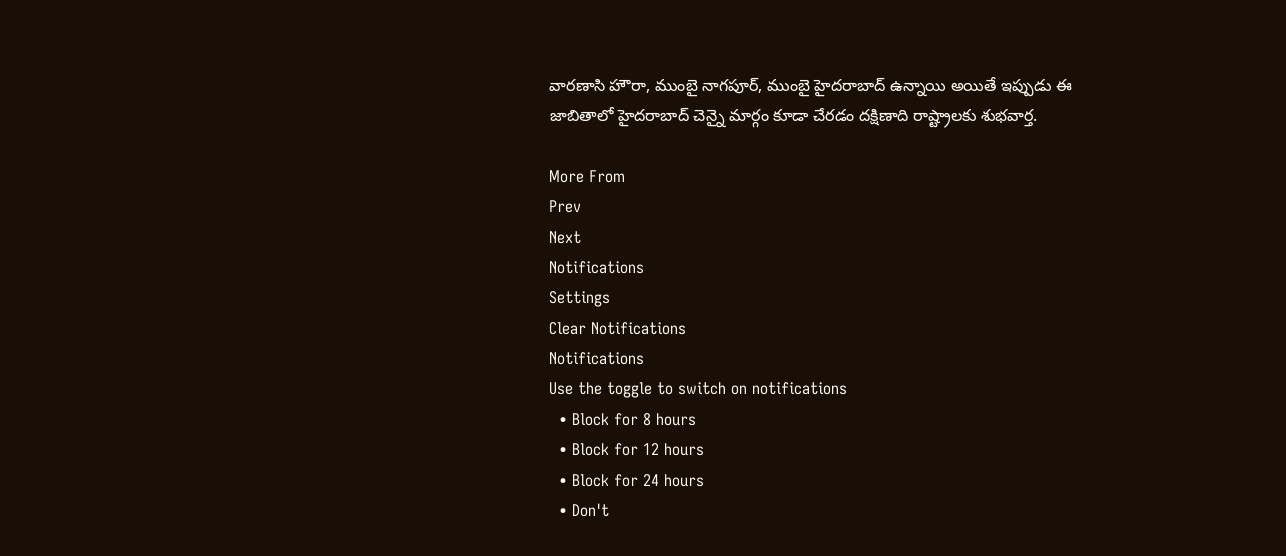వారణాసి హౌరా, ముంబై నాగపూర్, ముంబై హైదరాబాద్ ఉన్నాయి అయితే ఇప్పుడు ఈ జాబితాలో హైదరాబాద్ చెన్నై మార్గం కూడా చేరడం దక్షిణాది రాష్ట్రాలకు శుభవార్త.

More From
Prev
Next
Notifications
Settings
Clear Notifications
Notifications
Use the toggle to switch on notifications
  • Block for 8 hours
  • Block for 12 hours
  • Block for 24 hours
  • Don't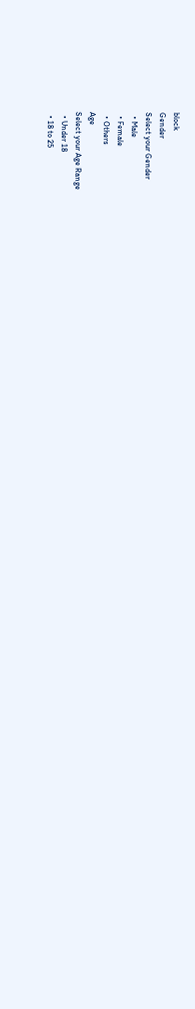block
Gender
Select your Gender
  • Male
  • Female
  • Others
Age
Select your Age Range
  • Under 18
  • 18 to 25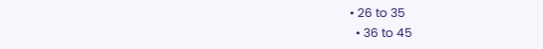• 26 to 35
  • 36 to 45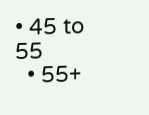• 45 to 55
  • 55+